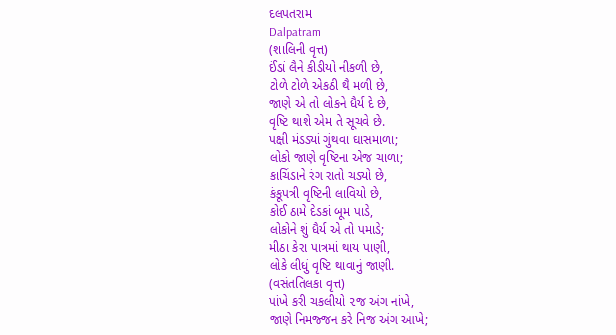દલપતરામ
Dalpatram
(શાલિની વૃત્ત)
ઈંડાં લૈને કીડીયો નીકળી છે,
ટોળે ટોળે એકઠી થૈ મળી છે,
જાણે એ તો લોકને ધૈર્ય દે છે,
વૃષ્ટિ થાશે એમ તે સૂચવે છે.
પક્ષી મંડડ્યાં ગુંથવા ઘાસમાળા;
લોકો જાણે વૃષ્ટિના એજ ચાળા;
કાચિંડાને રંગ રાતો ચડ્યો છે,
કંકૂપત્રી વૃષ્ટિની લાવિયો છે,
કોઈ ઠામે દેડકાં બૂમ પાડે,
લોકોને શું ધૈર્ય એ તો પમાડે;
મીઠા કેરા પાત્રમાં થાય પાણી,
લોકે લીધું વૃષ્ટિ થાવાનું જાણી.
(વસંતતિલકા વૃત્ત)
પાંખે કરી ચકલીયો ૨જ અંગ નાંખે,
જાણે નિમજ્જન કરે નિજ અંગ આખે;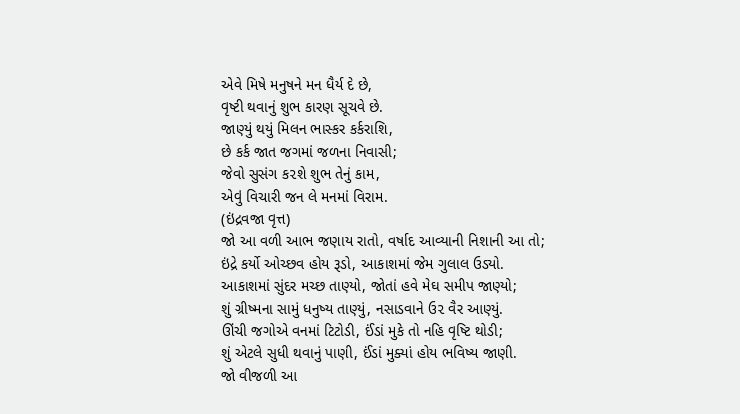એવે મિષે મનુષને મન ધૈર્ય દે છે,
વૃષ્ટી થવાનું શુભ કારણ સૂચવે છે.
જાણ્યું થયું મિલન ભાસ્કર કર્કરાશિ,
છે કર્ક જાત જગમાં જળના નિવાસી;
જેવો સુસંગ ક૨શે શુભ તેનું કામ,
એવું વિચારી જન લે મનમાં વિરામ.
(ઇંદ્રવજા વૃત્ત)
જો આ વળી આભ જણાય રાતો, વર્ષાદ આવ્યાની નિશાની આ તો;
ઇંદ્રે કર્યો ઓચ્છવ હોય રૂડો, આકાશમાં જેમ ગુલાલ ઉડ્યો.
આકાશમાં સુંદર મચ્છ તાણ્યો, જોતાં હવે મેઘ સમીપ જાણ્યો;
શું ગ્રીષ્મના સામું ધનુષ્ય તાણ્યું, નસાડવાને ઉ૨ વૈર આણ્યું.
ઊંચી જગોએ વનમાં ટિટોડી, ઈંડાં મુકે તો નહિ વૃષ્ટિ થોડી;
શું એટલે સુધી થવાનું પાણી, ઈંડાં મુક્યાં હોય ભવિષ્ય જાણી.
જો વીજળી આ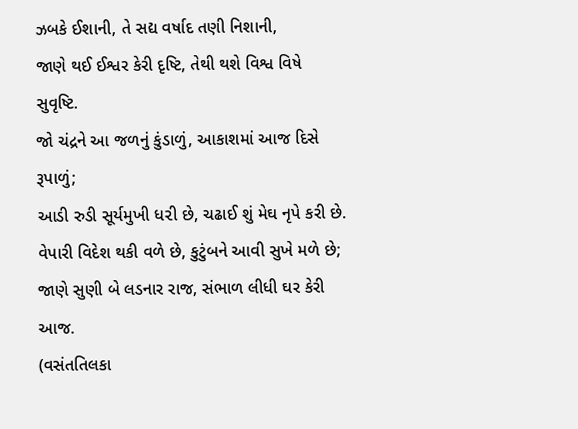ઝબકે ઈશાની, તે સદ્ય વર્ષાદ તણી નિશાની,
જાણે થઈ ઈશ્વર કેરી દૃષ્ટિ, તેથી થશે વિશ્વ વિષે સુવૃષ્ટિ.
જો ચંદ્રને આ જળનું કુંડાળું, આકાશમાં આજ દિસે રૂપાળું;
આડી રુડી સૂર્યમુખી ધ૨ી છે, ચઢાઈ શું મેઘ નૃપે કરી છે.
વેપારી વિદેશ થકી વળે છે, કુટુંબને આવી સુખે મળે છે;
જાણે સુણી બે લડનાર રાજ, સંભાળ લીધી ઘર કેરી આજ.
(વસંતતિલકા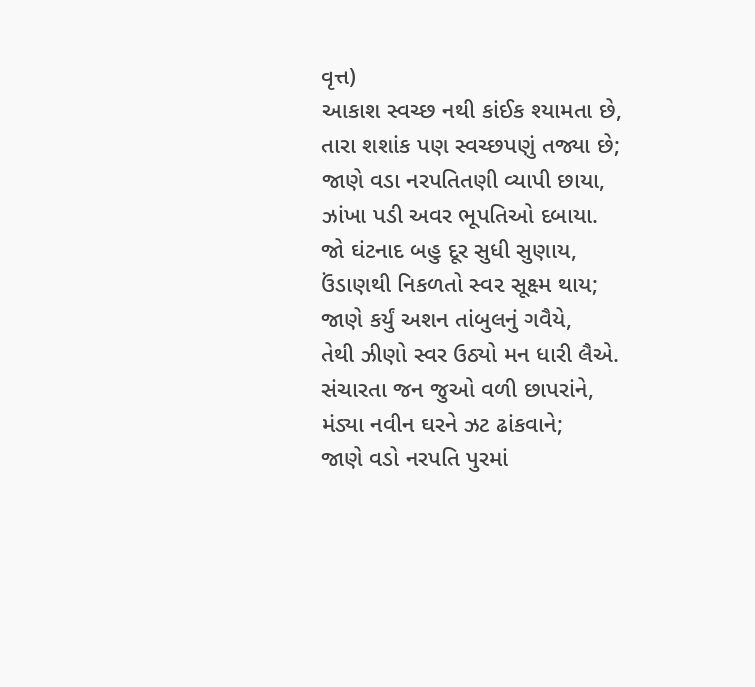વૃત્ત)
આકાશ સ્વચ્છ નથી કાંઈક શ્યામતા છે,
તારા શશાંક પણ સ્વચ્છપણું તજ્યા છે;
જાણે વડા નરપતિતણી વ્યાપી છાયા,
ઝાંખા પડી અવર ભૂપતિઓ દબાયા.
જો ઘંટનાદ બહુ દૂર સુધી સુણાય,
ઉંડાણથી નિકળતો સ્વ૨ સૂક્ષ્મ થાય;
જાણે કર્યું અશન તાંબુલનું ગવૈયે,
તેથી ઝીણો સ્વર ઉઠ્યો મન ધારી લૈએ.
સંચારતા જન જુઓ વળી છાપરાંને,
મંડ્યા નવીન ઘરને ઝટ ઢાંકવાને;
જાણે વડો નરપતિ પુરમાં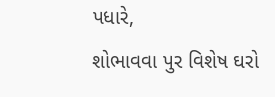પધારે,
શોભાવવા પુર વિશેષ ઘરો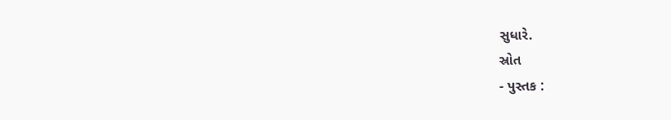સુધારે.
સ્રોત
- પુસ્તક :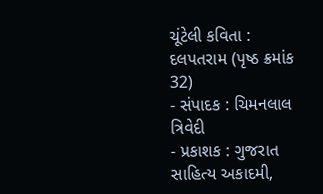ચૂંટેલી કવિતા : દલપતરામ (પૃષ્ઠ ક્રમાંક 32)
- સંપાદક : ચિમનલાલ ત્રિવેદી
- પ્રકાશક : ગુજરાત સાહિત્ય અકાદમી,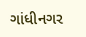ગાંધીનગર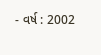- વર્ષ : 2002